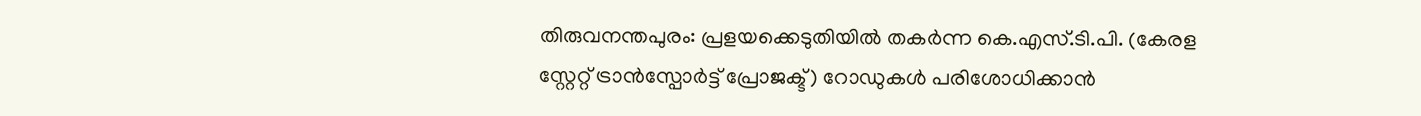തിരുവനന്തപുരം: പ്രളയക്കെടുതിയിൽ തകർന്ന കെ.എസ്.ടി.പി. (കേരള സ്റ്റേറ്റ് ട്രാൻസ്പോർട്ട് പ്രോജക്ട്) റോഡുകൾ പരിശോധിക്കാൻ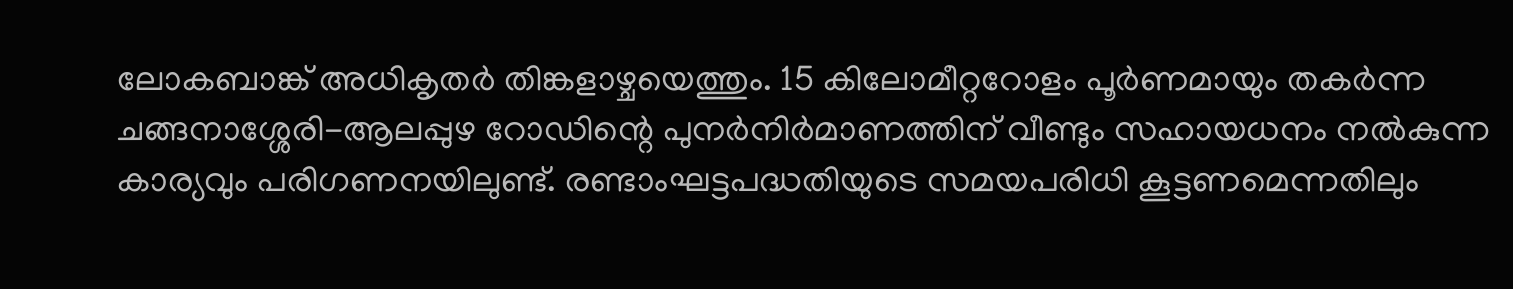ലോകബാങ്ക് അധികൃതർ തിങ്കളാഴ്ചയെത്തും. 15 കിലോമീറ്ററോളം പൂർണമായും തകർന്ന ചങ്ങനാശ്ശേരി-ആലപ്പുഴ റോഡിന്റെ പുനർനിർമാണത്തിന് വീണ്ടും സഹായധനം നൽകുന്ന കാര്യവും പരിഗണനയിലുണ്ട്. രണ്ടാംഘട്ടപദ്ധതിയുടെ സമയപരിധി കൂട്ടണമെന്നതിലും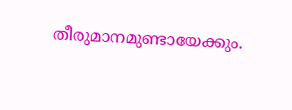തീരുമാനമുണ്ടായേക്കും.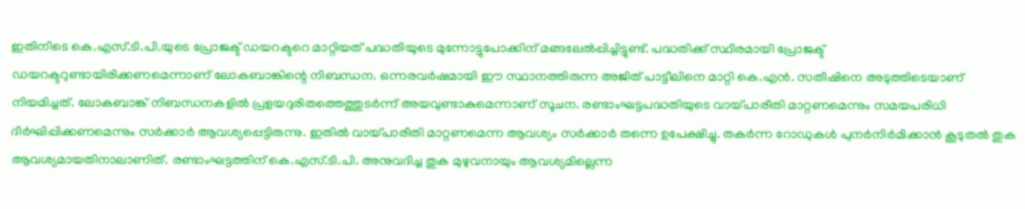ഇതിനിടെ കെ.എസ്.ടി.പി.യുടെ പ്രോജക്ട് ഡയറക്ടറെ മാറ്റിയത് പദ്ധതിയുടെ മുന്നോട്ടുപോക്കിന് മങ്ങലേൽപ്പിച്ചിട്ടുണ്ട്. പദ്ധതിക്ക് സ്ഥിരമായി പ്രോജക്ട് ഡയറക്ടറുണ്ടായിരിക്കണമെന്നാണ് ലോകബാങ്കിന്റെ നിബന്ധന. ഒന്നരവർഷമായി ഈ സ്ഥാനത്തിരുന്ന അജിത് പാട്ടീലിനെ മാറ്റി കെ.എൻ. സതീഷിനെ അടുത്തിടെയാണ് നിയമിച്ചത്. ലോകബാങ്ക് നിബന്ധനകളിൽ പ്രളയദുരിതത്തെത്തുടർന്ന് അയവുണ്ടാകുമെന്നാണ് സൂചന. രണ്ടാംഘട്ടപദ്ധതിയുടെ വായ്പാരീതി മാറ്റണമെന്നും സമയപരിധി ദീർഘിപ്പിക്കണമെന്നും സർക്കാർ ആവശ്യപ്പെട്ടിരുന്നു. ഇതിൽ വായ്പാരീതി മാറ്റണമെന്ന ആവശ്യം സർക്കാർ തന്നെ ഉപേക്ഷിച്ചു. തകർന്ന റോഡുകൾ പുനർനിർമിക്കാൻ കൂടുതൽ തുക ആവശ്യമായതിനാലാണിത്. രണ്ടാംഘട്ടത്തിന് കെ.എസ്.ടി.പി. അനുവദിച്ച തുക മുഴുവനായും ആവശ്യമില്ലെന്ന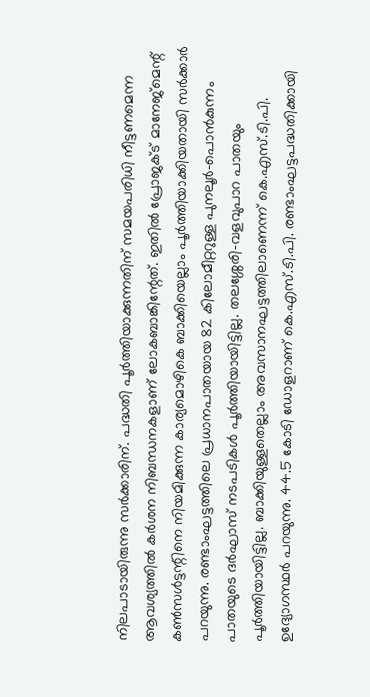നിലപാടായിരുന്നു സർക്കാരിന്. പദ്ധതി പൂർത്തിയാക്കുന്നതിന് സമയപരിധി നീട്ടണമെന്ന ആവശ്യത്തിൽ കർശന നിബന്ധനകളാണ് ലോകബാങ്കിന്റേത്. ഇതിൽ പ്രോജക്ട് മാനേജ്മെന്റ് കൺസൾട്ടന്റിനെ നിയമിക്കുന്ന കാര്യമൊഴികെ ബാക്കിയെല്ലാം പൂർത്തിയാക്കിയതായി സർക്കാർ പറയുന്നു. രണ്ടാംഘട്ടത്തിലെ പ്രധാനപാതയായ 82 കിലോമീറ്ററുള്ള പുനലൂർ-പൊൻകുന്നം പാതയുടെ ദർഘാസ് നടപടികൾ പൂർത്തിയായിട്ടില്ല. തലശ്ശേരി-വളവുപാറ പാതയും പൂർത്തിയായിട്ടില്ല. ബാക്കിയുള്ളതെല്ലാം അവസാനഘട്ടത്തിലാണെന്ന് കെ.എസ്.ടി.പി. ഉദ്യോഗസ്ഥർ പറയുന്നു. 44.5 കോടി ഡോളറാണ് കെ.എസ്.ടി.പി. രണ്ടാംഘട്ടപദ്ധതിക്കായി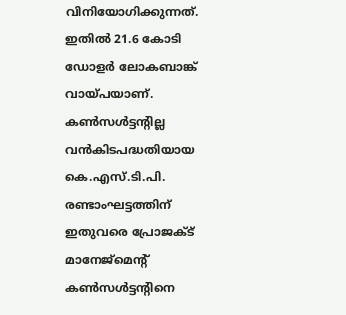വിനിയോഗിക്കുന്നത്. ഇതിൽ 21.6 കോടി ഡോളർ ലോകബാങ്ക് വായ്പയാണ്. കൺസൾട്ടന്റില്ല വൻകിടപദ്ധതിയായ കെ.എസ്.ടി.പി. രണ്ടാംഘട്ടത്തിന് ഇതുവരെ പ്രോജക്ട് മാനേജ്മെന്റ് കൺസൾട്ടന്റിനെ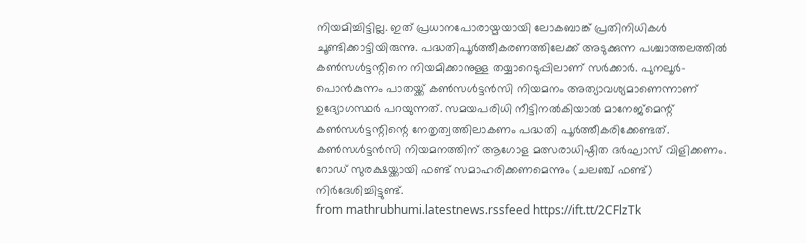നിയമിച്ചിട്ടില്ല. ഇത് പ്രധാനപോരായ്മയായി ലോകബാങ്ക് പ്രതിനിധികൾ ചൂണ്ടിക്കാട്ടിയിരുന്നു. പദ്ധതിപൂർത്തീകരണത്തിലേക്ക് അടുക്കുന്ന പശ്ചാത്തലത്തിൽ കൺസൾട്ടന്റിനെ നിയമിക്കാനുള്ള തയ്യാറെടുപ്പിലാണ് സർക്കാർ. പുനലൂർ-പൊൻകുന്നം പാതയ്ക്ക് കൺസൾട്ടൻസി നിയമനം അത്യാവശ്യമാണെന്നാണ് ഉദ്യോഗസ്ഥർ പറയുന്നത്. സമയപരിധി നീട്ടിനൽകിയാൽ മാനേജ്മെന്റ് കൺസൾട്ടന്റിന്റെ നേതൃത്വത്തിലാകണം പദ്ധതി പൂർത്തീകരിക്കേണ്ടത്. കൺസൾട്ടൻസി നിയമനത്തിന് ആഗോള മത്സരാധിഷ്ഠിത ദർഘാസ് വിളിക്കണം. റോഡ് സുരക്ഷയ്ക്കായി ഫണ്ട് സമാഹരിക്കണമെന്നും (ചലഞ്ച് ഫണ്ട്) നിർദേശിച്ചിട്ടുണ്ട്.
from mathrubhumi.latestnews.rssfeed https://ift.tt/2CFlzTk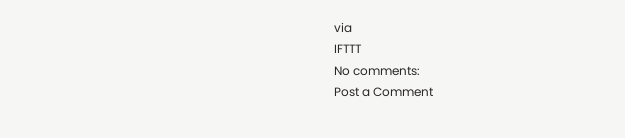via
IFTTT
No comments:
Post a Comment